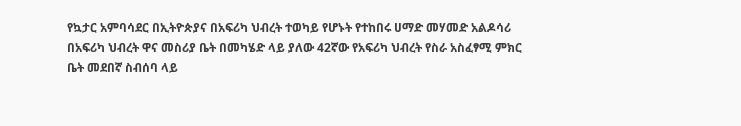የኳታር አምባሳደር በኢትዮጵያና በአፍሪካ ህብረት ተወካይ የሆኑት የተከበሩ ሀማድ መሃመድ አልዶሳሪ በአፍሪካ ህብረት ዋና መስሪያ ቤት በመካሄድ ላይ ያለው 42ኛው የአፍሪካ ህብረት የስራ አስፈፃሚ ምክር ቤት መደበኛ ስብሰባ ላይ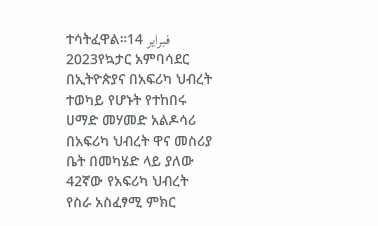ተሳትፈዋል።14 فبراير 2023የኳታር አምባሳደር በኢትዮጵያና በአፍሪካ ህብረት ተወካይ የሆኑት የተከበሩ ሀማድ መሃመድ አልዶሳሪ በአፍሪካ ህብረት ዋና መስሪያ ቤት በመካሄድ ላይ ያለው 42ኛው የአፍሪካ ህብረት የስራ አስፈፃሚ ምክር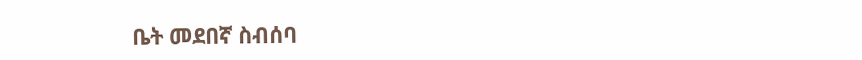ቤት መደበኛ ስብሰባ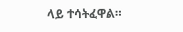ላይ ተሳትፈዋል።